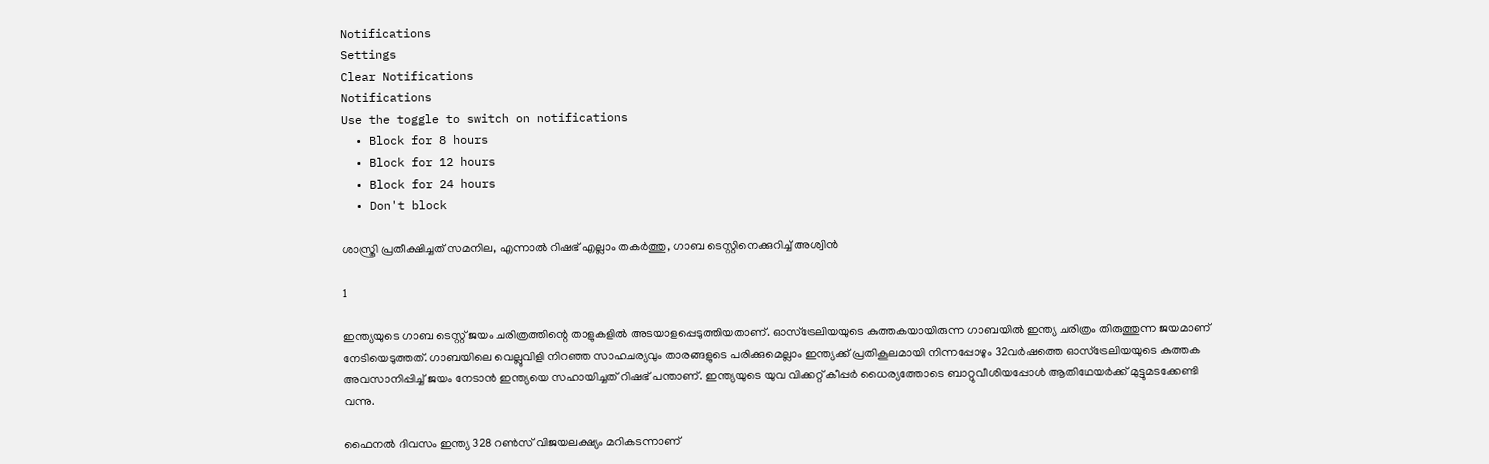Notifications
Settings
Clear Notifications
Notifications
Use the toggle to switch on notifications
  • Block for 8 hours
  • Block for 12 hours
  • Block for 24 hours
  • Don't block

ശാസ്ത്രി പ്രതീക്ഷിച്ചത് സമനില, എന്നാല്‍ റിഷഭ് എല്ലാം തകര്‍ത്തു, ഗാബ ടെസ്റ്റിനെക്കുറിച്ച് അശ്വിന്‍

1

ഇന്ത്യയുടെ ഗാബ ടെസ്റ്റ് ജയം ചരിത്രത്തിന്റെ താളുകളില്‍ അടയാളപ്പെടുത്തിയതാണ്. ഓസ്‌ട്രേലിയയുടെ കുത്തകയായിരുന്ന ഗാബയില്‍ ഇന്ത്യ ചരിത്രം തിരുത്തുന്ന ജയമാണ് നേടിയെടുത്തത്. ഗാബയിലെ വെല്ലുവിളി നിറഞ്ഞ സാഹചര്യവും താരങ്ങളുടെ പരിക്കുമെല്ലാം ഇന്ത്യക്ക് പ്രതികൂലമായി നിന്നപ്പോഴും 32വര്‍ഷത്തെ ഓസ്‌ട്രേലിയയുടെ കുത്തക അവസാനിപ്പിച്ച് ജയം നേടാന്‍ ഇന്ത്യയെ സഹായിച്ചത് റിഷഭ് പന്താണ്. ഇന്ത്യയുടെ യുവ വിക്കറ്റ് കീപ്പര്‍ ധൈര്യത്തോടെ ബാറ്റുവീശിയപ്പോള്‍ ആതിഥേയര്‍ക്ക് മുട്ടുമടക്കേണ്ടി വന്നു.

ഫൈനല്‍ ദിവസം ഇന്ത്യ 328 റണ്‍സ് വിജയലക്ഷ്യം മറികടന്നാണ്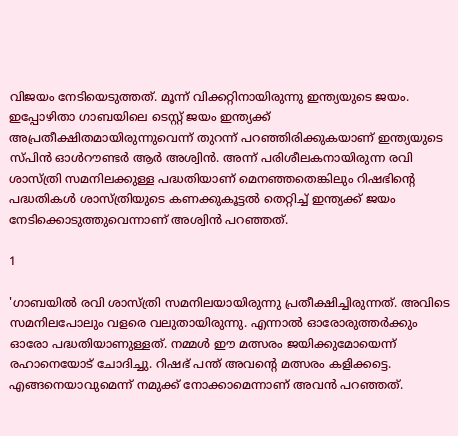വിജയം നേടിയെടുത്തത്. മൂന്ന് വിക്കറ്റിനായിരുന്നു ഇന്ത്യയുടെ ജയം. ഇപ്പോഴിതാ ഗാബയിലെ ടെസ്റ്റ് ജയം ഇന്ത്യക്ക് അപ്രതീക്ഷിതമായിരുന്നുവെന്ന് തുറന്ന് പറഞ്ഞിരിക്കുകയാണ് ഇന്ത്യയുടെ സ്പിന്‍ ഓള്‍റൗണ്ടര്‍ ആര്‍ അശ്വിന്‍. അന്ന് പരിശീലകനായിരുന്ന രവി ശാസ്ത്രി സമനിലക്കുള്ള പദ്ധതിയാണ് മെനഞ്ഞതെങ്കിലും റിഷഭിന്റെ പദ്ധതികള്‍ ശാസ്ത്രിയുടെ കണക്കുകൂട്ടല്‍ തെറ്റിച്ച് ഇന്ത്യക്ക് ജയം നേടിക്കൊടുത്തുവെന്നാണ് അശ്വിന്‍ പറഞ്ഞത്.

1

'ഗാബയില്‍ രവി ശാസ്ത്രി സമനിലയായിരുന്നു പ്രതീക്ഷിച്ചിരുന്നത്. അവിടെ സമനിലപോലും വളരെ വലുതായിരുന്നു. എന്നാല്‍ ഓരോരുത്തര്‍ക്കും ഓരോ പദ്ധതിയാണുള്ളത്. നമ്മള്‍ ഈ മത്സരം ജയിക്കുമോയെന്ന് രഹാനെയോട് ചോദിച്ചു. റിഷഭ് പന്ത് അവന്റെ മത്സരം കളിക്കട്ടെ. എങ്ങനെയാവുമെന്ന് നമുക്ക് നോക്കാമെന്നാണ് അവന്‍ പറഞ്ഞത്.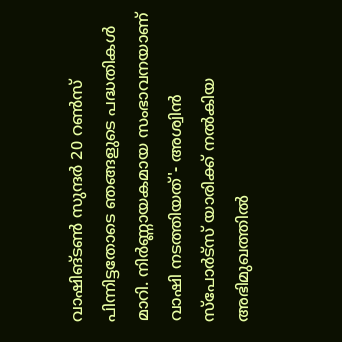വാഷിങ്ടണ്‍ സുന്ദര്‍ 20 റണ്‍സ് പിന്നിട്ടതോടെ ഞങ്ങളുടെ പദ്ധതികള്‍ മാറി. നിര്‍ണ്ണായകമായ സംഭാവനയാണ് വാഷി നടത്തിയത്'- അശ്വിന്‍ സ്‌പോര്‍ട്‌സ് യാരിക്ക് നല്‍കിയ അഭിമുഖത്തില്‍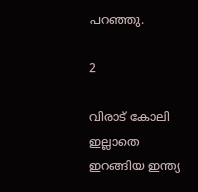പറഞ്ഞു.

2

വിരാട് കോലി ഇല്ലാതെ ഇറങ്ങിയ ഇന്ത്യ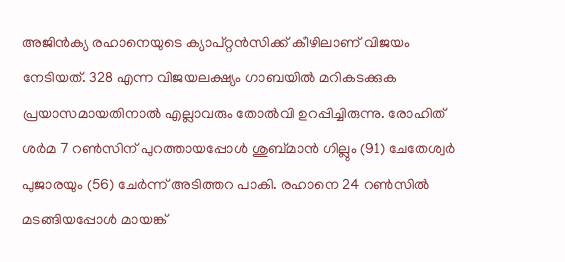അജിന്‍ക്യ രഹാനെയുടെ ക്യാപ്റ്റന്‍സിക്ക് കീഴിലാണ് വിജയം നേടിയത്. 328 എന്ന വിജയലക്ഷ്യം ഗാബയില്‍ മറികടക്കുക പ്രയാസമായതിനാല്‍ എല്ലാവരും തോല്‍വി ഉറപ്പിച്ചിരുന്നു. രോഹിത് ശര്‍മ 7 റണ്‍സിന് പുറത്തായപ്പോള്‍ ശുബ്മാന്‍ ഗില്ലും (91) ചേതേശ്വര്‍ പുജാരയും (56) ചേര്‍ന്ന് അടിത്തറ പാകി. രഹാനെ 24 റണ്‍സില്‍ മടങ്ങിയപ്പോള്‍ മായങ്ക്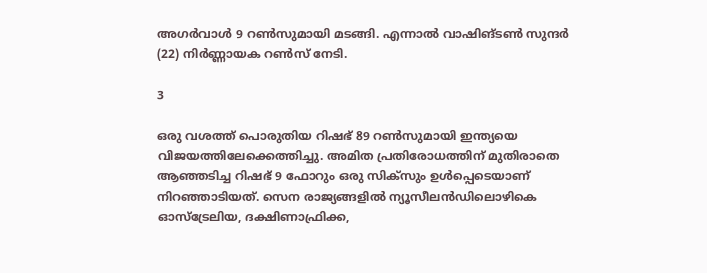അഗര്‍വാള്‍ 9 റണ്‍സുമായി മടങ്ങി. എന്നാല്‍ വാഷിങ്ടണ്‍ സുന്ദര്‍ (22) നിര്‍ണ്ണായക റണ്‍സ് നേടി.

3

ഒരു വശത്ത് പൊരുതിയ റിഷഭ് 89 റണ്‍സുമായി ഇന്ത്യയെ വിജയത്തിലേക്കെത്തിച്ചു. അമിത പ്രതിരോധത്തിന് മുതിരാതെ ആഞ്ഞടിച്ച റിഷഭ് 9 ഫോറും ഒരു സിക്‌സും ഉള്‍പ്പെടെയാണ് നിറഞ്ഞാടിയത്. സെന രാജ്യങ്ങളില്‍ ന്യൂസീലന്‍ഡിലൊഴികെ ഓസ്‌ട്രേലിയ, ദക്ഷിണാഫ്രിക്ക,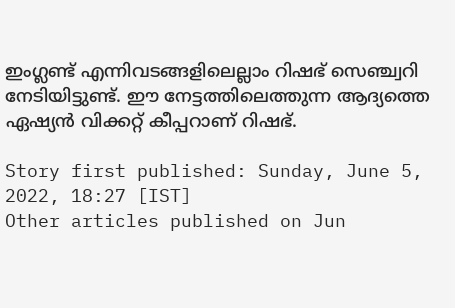ഇംഗ്ലണ്ട് എന്നിവടങ്ങളിലെല്ലാം റിഷഭ് സെഞ്ച്വറി നേടിയിട്ടുണ്ട്. ഈ നേട്ടത്തിലെത്തുന്ന ആദ്യത്തെ ഏഷ്യന്‍ വിക്കറ്റ് കീപ്പറാണ് റിഷഭ്.

Story first published: Sunday, June 5, 2022, 18:27 [IST]
Other articles published on Jun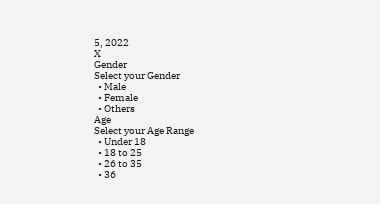5, 2022
X
Gender
Select your Gender
  • Male
  • Female
  • Others
Age
Select your Age Range
  • Under 18
  • 18 to 25
  • 26 to 35
  • 36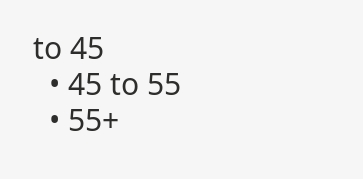to 45
  • 45 to 55
  • 55+